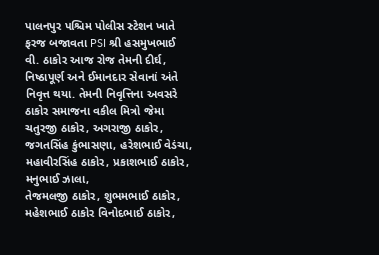પાલનપુર પશ્ચિમ પોલીસ સ્ટેશન ખાતે ફરજ બજાવતા PSI શ્રી હસમુખભાઈ વી. ઠાકોર આજ રોજ તેમની દીર્ઘ, નિષ્ઠાપૂર્ણ અને ઈમાનદાર સેવાનાં અંતે નિવૃત્ત થયા. તેમની નિવૃત્તિના અવસરે ઠાકોર સમાજના વકીલ મિત્રો જેમા ચતુરજી ઠાકોર, અગરાજી ઠાકોર, જગતસિંહ કુંભાસણા, હરેશભાઈ વેડંચા, મહાવીરસિંહ ઠાકોર, પ્રકાશભાઈ ઠાકોર, મનુભાઈ ઝાલા,
તેજમલજી ઠાકોર, શુભમભાઈ ઠાકોર, મહેશભાઈ ઠાકોર વિનોદભાઈ ઠાકોર,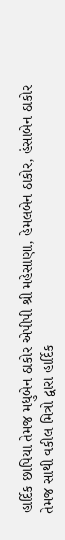હાર્દિક છાપિયા તેમજ મધુબેન ઠાકોર એપીપી શ્રી મહેસાણા, હેમલબેન ઠાકોર, હંસાબેન ઠાકોર તેમજ સાથી વકીલ મિત્રો દ્વારા હાર્દિક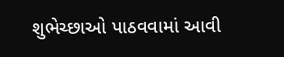શુભેચ્છાઓ પાઠવવામાં આવી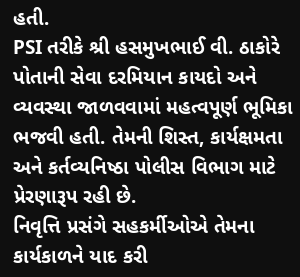હતી.
PSI તરીકે શ્રી હસમુખભાઈ વી. ઠાકોરે પોતાની સેવા દરમિયાન કાયદો અને વ્યવસ્થા જાળવવામાં મહત્વપૂર્ણ ભૂમિકા ભજવી હતી. તેમની શિસ્ત, કાર્યક્ષમતા અને કર્તવ્યનિષ્ઠા પોલીસ વિભાગ માટે પ્રેરણારૂપ રહી છે.
નિવૃત્તિ પ્રસંગે સહકર્મીઓએ તેમના કાર્યકાળને યાદ કરી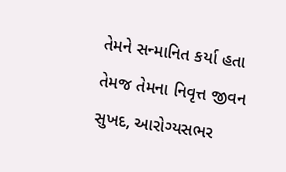તેમને સન્માનિત કર્યા હતા તેમજ તેમના નિવૃત્ત જીવન સુખદ, આરોગ્યસભર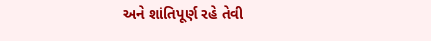અને શાંતિપૂર્ણ રહે તેવી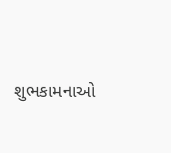શુભકામનાઓ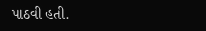પાઠવી હતી.